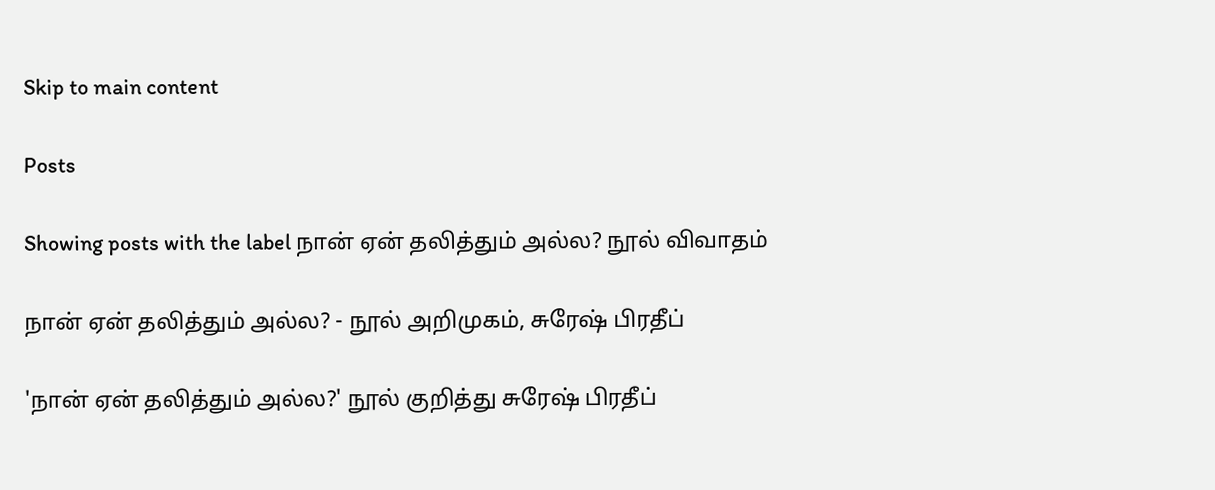Skip to main content

Posts

Showing posts with the label நான் ஏன் தலித்தும் அல்ல? நூல் விவாதம்

நான் ஏன் தலித்தும் அல்ல? - நூல் அறிமுகம், சுரேஷ் பிரதீப்

'நான் ஏன் தலித்தும் அல்ல?' நூல் குறித்து சுரேஷ் பிரதீப்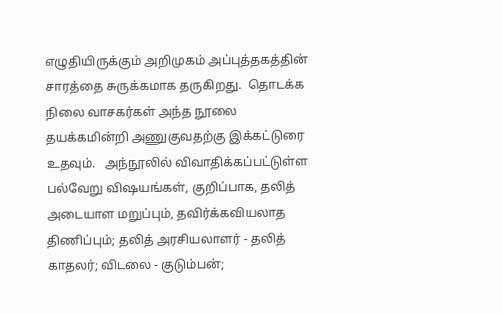எழுதியிருக்கும் அறிமுகம் அப்புத்தகத்தின் சாரத்தை சுருக்கமாக தருகிறது.  தொடக்க நிலை வாசகர்கள் அந்த நூலை தயக்கமின்றி அணுகுவதற்கு இக்கட்டுரை உதவும்.   அந்நூலில் விவாதிக்கப்பட்டுள்ள பல்வேறு விஷயங்கள், குறிப்பாக, தலித் அடையாள மறுப்பும், தவிர்க்கவியலாத திணிப்பும்; தலித் அரசியலாளர் - தலித் காதலர்; விடலை - குடும்பன்;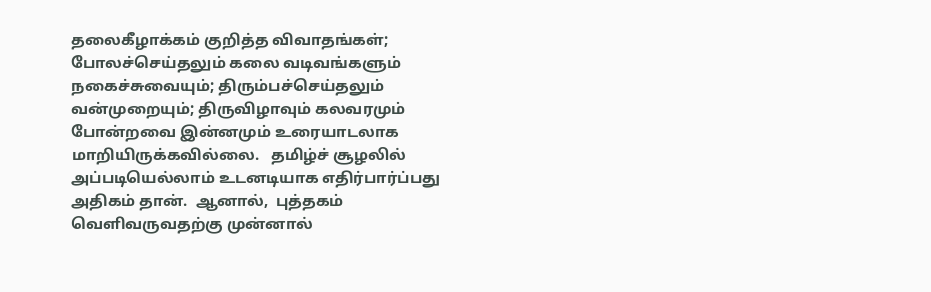தலைகீழாக்கம் குறித்த விவாதங்கள்; போலச்செய்தலும் கலை வடிவங்களும் நகைச்சுவையும்; திரும்பச்செய்தலும் வன்முறையும்; திருவிழாவும் கலவரமும் போன்றவை இன்னமும் உரையாடலாக மாறியிருக்கவில்லை.   தமிழ்ச் சூழலில் அப்படியெல்லாம் உடனடியாக எதிர்பார்ப்பது அதிகம் தான்.  ஆனால்,  புத்தகம் வெளிவருவதற்கு முன்னால்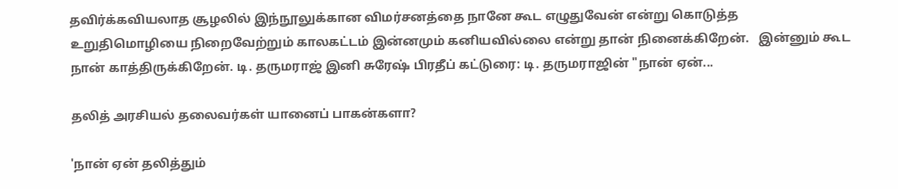தவிர்க்கவியலாத சூழலில் இந்நூலுக்கான விமர்சனத்தை நானே கூட எழுதுவேன் என்று கொடுத்த உறுதிமொழியை நிறைவேற்றும் காலகட்டம் இன்னமும் கனியவில்லை என்று தான் நினைக்கிறேன்.   இன்னும் கூட நான் காத்திருக்கிறேன். டி. தருமராஜ் இனி சுரேஷ் பிரதீப் கட்டுரை: டி. தருமராஜின் "நான் ஏன்...

தலித் அரசியல் தலைவர்கள் யானைப் பாகன்களா?

'நான் ஏன் தலித்தும்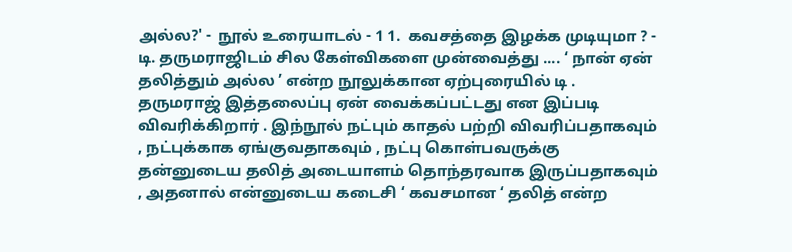அல்ல?' -  நூல் உரையாடல் - 1 1.  கவசத்தை இழக்க முடியுமா ? - டி. தருமராஜிடம் சில கேள்விகளை முன்வைத்து .... ‘ நான் ஏன் தலித்தும் அல்ல ’ என்ற நூலுக்கான ஏற்புரையில் டி . தருமராஜ் இத்தலைப்பு ஏன் வைக்கப்பட்டது என இப்படி விவரிக்கிறார் . இந்நூல் நட்பும் காதல் பற்றி விவரிப்பதாகவும் , நட்புக்காக ஏங்குவதாகவும் , நட்பு கொள்பவருக்கு தன்னுடைய தலித் அடையாளம் தொந்தரவாக இருப்பதாகவும் , அதனால் என்னுடைய கடைசி ‘ கவசமான ‘ தலித் என்ற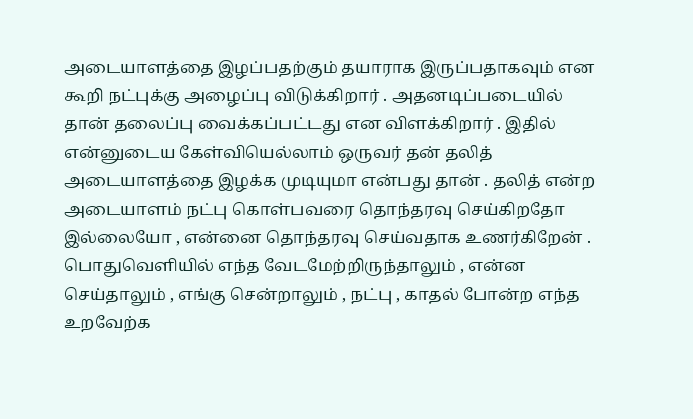அடையாளத்தை இழப்பதற்கும் தயாராக இருப்பதாகவும் என கூறி நட்புக்கு அழைப்பு விடுக்கிறார் . அதனடிப்படையில் தான் தலைப்பு வைக்கப்பட்டது என விளக்கிறார் . இதில் என்னுடைய கேள்வியெல்லாம் ஒருவர் தன் தலித் அடையாளத்தை இழக்க முடியுமா என்பது தான் . தலித் என்ற அடையாளம் நட்பு கொள்பவரை தொந்தரவு செய்கிறதோ இல்லையோ , என்னை தொந்தரவு செய்வதாக உணர்கிறேன் . பொதுவெளியில் எந்த வேடமேற்றிருந்தாலும் , என்ன செய்தாலும் , எங்கு சென்றாலும் , நட்பு , காதல் போன்ற எந்த உறவேற்க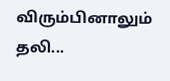விரும்பினாலும் தலி...